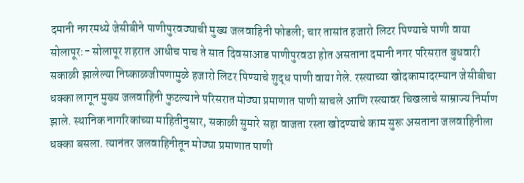दमानी नगरमध्ये जेसीबीने पाणीपुरवठ्याची मुख्य जलवाहिनी फोडली; चार तासांत हजारो लिटर पिण्याचे पाणी वाया
सोलापूर:- सोलापूर शहरात आधीच पाच ते सात दिवसाआड पाणीपुरवठा होत असताना दमानी नगर परिसरात बुधवारी सकाळी झालेल्या निष्काळजीपणामुळे हजारो लिटर पिण्याचे शुद्ध पाणी वाया गेले. रस्त्याच्या खोदकामादरम्यान जेसीबीचा धक्का लागून मुख्य जलवाहिनी फुटल्याने परिसरात मोठ्या प्रमाणात पाणी साचले आणि रस्त्यावर चिखलाचे साम्राज्य निर्माण झाले. स्थानिक नागरिकांच्या माहितीनुसार, सकाळी सुमारे सहा वाजता रस्ता खोदण्याचे काम सुरू असताना जलवाहिनीला धक्का बसला. त्यानंतर जलवाहिनीतून मोठ्या प्रमाणात पाणी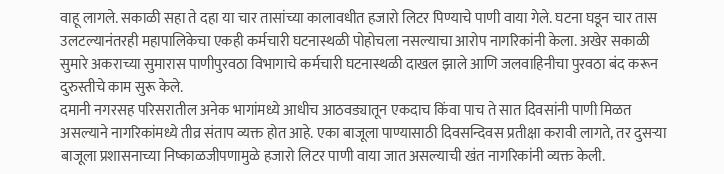वाहू लागले. सकाळी सहा ते दहा या चार तासांच्या कालावधीत हजारो लिटर पिण्याचे पाणी वाया गेले. घटना घडून चार तास उलटल्यानंतरही महापालिकेचा एकही कर्मचारी घटनास्थळी पोहोचला नसल्याचा आरोप नागरिकांनी केला. अखेर सकाळी सुमारे अकराच्या सुमारास पाणीपुरवठा विभागाचे कर्मचारी घटनास्थळी दाखल झाले आणि जलवाहिनीचा पुरवठा बंद करून दुरुस्तीचे काम सुरू केले.
दमानी नगरसह परिसरातील अनेक भागांमध्ये आधीच आठवड्यातून एकदाच किंवा पाच ते सात दिवसांनी पाणी मिळत असल्याने नागरिकांमध्ये तीव्र संताप व्यक्त होत आहे. एका बाजूला पाण्यासाठी दिवसन्दिवस प्रतीक्षा करावी लागते, तर दुसऱ्या बाजूला प्रशासनाच्या निष्काळजीपणामुळे हजारो लिटर पाणी वाया जात असल्याची खंत नागरिकांनी व्यक्त केली.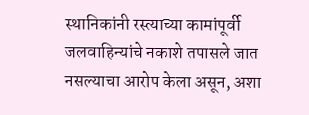स्थानिकांनी रस्त्याच्या कामांपूर्वी जलवाहिन्यांचे नकाशे तपासले जात नसल्याचा आरोप केला असून, अशा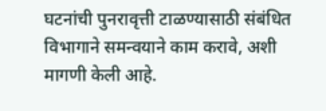घटनांची पुनरावृत्ती टाळण्यासाठी संबंधित विभागाने समन्वयाने काम करावे, अशी मागणी केली आहे.